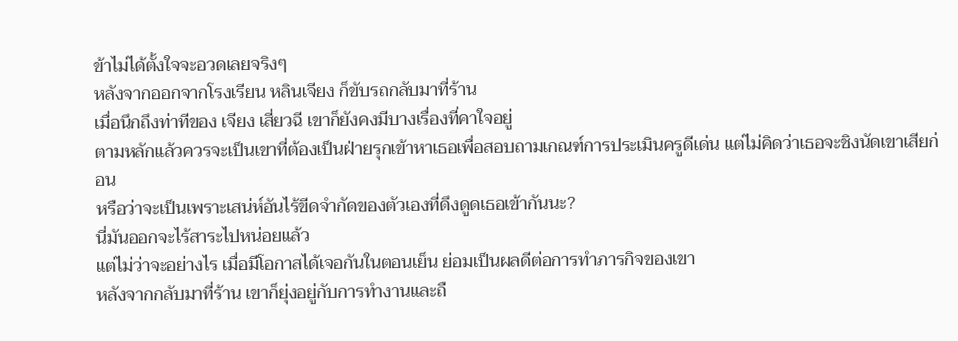ข้าไม่ได้ตั้งใจจะอวดเลยจริงๆ
หลังจากออกจากโรงเรียน หลินเจียง ก็ขับรถกลับมาที่ร้าน
เมื่อนึกถึงท่าทีของ เจียง เสี่ยวฉี เขาก็ยังคงมีบางเรื่องที่คาใจอยู่
ตามหลักแล้วควรจะเป็นเขาที่ต้องเป็นฝ่ายรุกเข้าหาเธอเพื่อสอบถามเกณฑ์การประเมินครูดีเด่น แต่ไม่คิดว่าเธอจะชิงนัดเขาเสียก่อน
หรือว่าจะเป็นเพราะเสน่ห์อันไร้ขีดจำกัดของตัวเองที่ดึงดูดเธอเข้ากันนะ?
นี่มันออกจะไร้สาระไปหน่อยแล้ว
แต่ไม่ว่าจะอย่างไร เมื่อมีโอกาสได้เจอกันในตอนเย็น ย่อมเป็นผลดีต่อการทำภารกิจของเขา
หลังจากกลับมาที่ร้าน เขาก็ยุ่งอยู่กับการทำงานและถื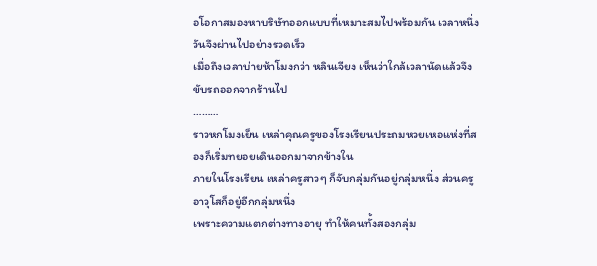อโอกาสมองหาบริษัทออกแบบที่เหมาะสมไปพร้อมกัน เวลาหนึ่งวันจึงผ่านไปอย่างรวดเร็ว
เมื่อถึงเวลาบ่ายห้าโมงกว่า หลินเจียง เห็นว่าใกล้เวลานัดแล้วจึงขับรถออกจากร้านไป
………
ราวหกโมงเย็น เหล่าคุณครูของโรงเรียนประถมหวยเหอแห่งที่สองก็เริ่มทยอยเดินออกมาจากข้างใน
ภายในโรงเรียน เหล่าครูสาวๆ ก็จับกลุ่มกันอยู่กลุ่มหนึ่ง ส่วนครูอาวุโสก็อยู่อีกกลุ่มหนึ่ง
เพราะความแตกต่างทางอายุ ทำให้คนทั้งสองกลุ่ม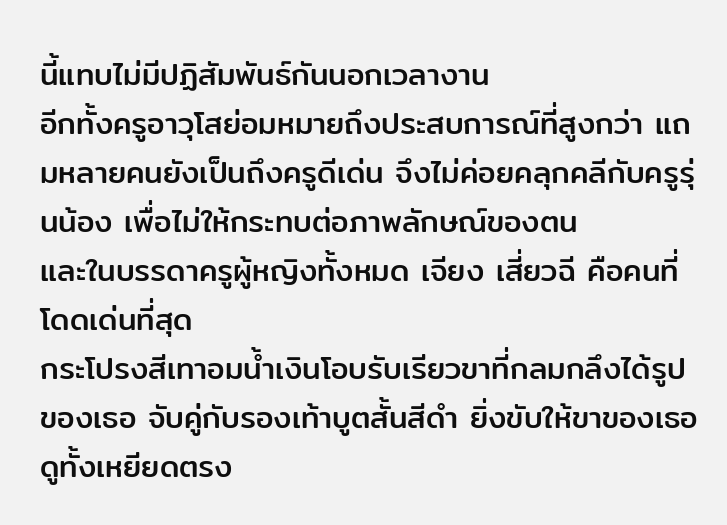นี้แทบไม่มีปฏิสัมพันธ์กันนอกเวลางาน
อีกทั้งครูอาวุโสย่อมหมายถึงประสบการณ์ที่สูงกว่า แถมหลายคนยังเป็นถึงครูดีเด่น จึงไม่ค่อยคลุกคลีกับครูรุ่นน้อง เพื่อไม่ให้กระทบต่อภาพลักษณ์ของตน
และในบรรดาครูผู้หญิงทั้งหมด เจียง เสี่ยวฉี คือคนที่โดดเด่นที่สุด
กระโปรงสีเทาอมน้ำเงินโอบรับเรียวขาที่กลมกลึงได้รูปของเธอ จับคู่กับรองเท้าบูตสั้นสีดำ ยิ่งขับให้ขาของเธอดูทั้งเหยียดตรง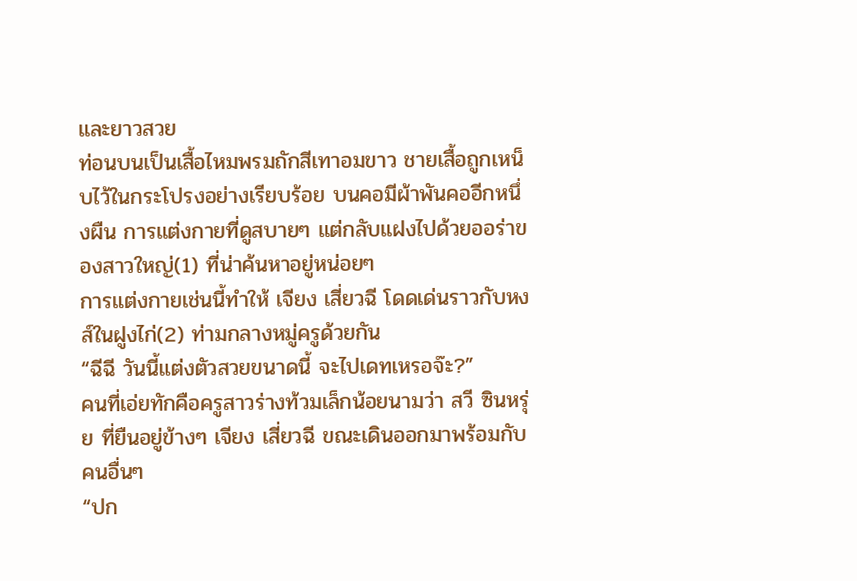และยาวสวย
ท่อนบนเป็นเสื้อไหมพรมถักสีเทาอมขาว ชายเสื้อถูกเหน็บไว้ในกระโปรงอย่างเรียบร้อย บนคอมีผ้าพันคออีกหนึ่งผืน การแต่งกายที่ดูสบายๆ แต่กลับแฝงไปด้วยออร่าของสาวใหญ่(1) ที่น่าค้นหาอยู่หน่อยๆ
การแต่งกายเช่นนี้ทำให้ เจียง เสี่ยวฉี โดดเด่นราวกับหงส์ในฝูงไก่(2) ท่ามกลางหมู่ครูด้วยกัน
“ฉีฉี วันนี้แต่งตัวสวยขนาดนี้ จะไปเดทเหรอจ๊ะ?”
คนที่เอ่ยทักคือครูสาวร่างท้วมเล็กน้อยนามว่า สวี ซินหรุ่ย ที่ยืนอยู่ข้างๆ เจียง เสี่ยวฉี ขณะเดินออกมาพร้อมกับคนอื่นๆ
“ปก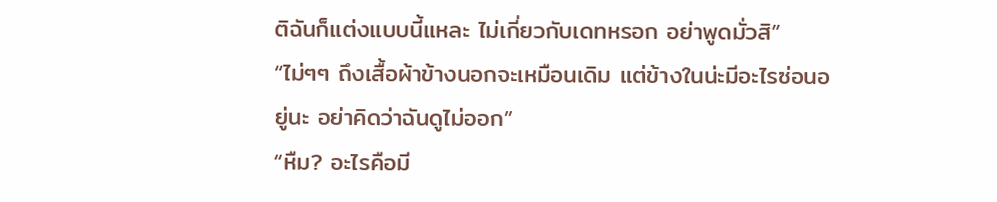ติฉันก็แต่งแบบนี้แหละ ไม่เกี่ยวกับเดทหรอก อย่าพูดมั่วสิ”
“ไม่ๆๆ ถึงเสื้อผ้าข้างนอกจะเหมือนเดิม แต่ข้างในน่ะมีอะไรซ่อนอยู่นะ อย่าคิดว่าฉันดูไม่ออก”
“หืม? อะไรคือมี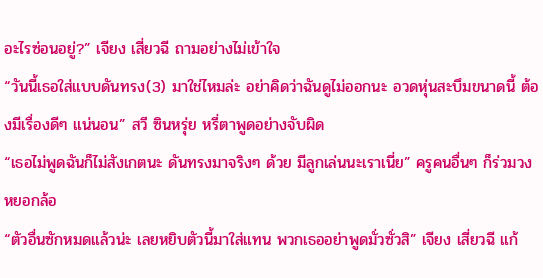อะไรซ่อนอยู่?” เจียง เสี่ยวฉี ถามอย่างไม่เข้าใจ
“วันนี้เธอใส่แบบดันทรง(3) มาใช่ไหมล่ะ อย่าคิดว่าฉันดูไม่ออกนะ อวดหุ่นสะบึมขนาดนี้ ต้องมีเรื่องดีๆ แน่นอน” สวี ซินหรุ่ย หรี่ตาพูดอย่างจับผิด
“เธอไม่พูดฉันก็ไม่สังเกตนะ ดันทรงมาจริงๆ ด้วย มีลูกเล่นนะเราเนี่ย” ครูคนอื่นๆ ก็ร่วมวงหยอกล้อ
“ตัวอื่นซักหมดแล้วน่ะ เลยหยิบตัวนี้มาใส่แทน พวกเธออย่าพูดมั่วซั่วสิ” เจียง เสี่ยวฉี แก้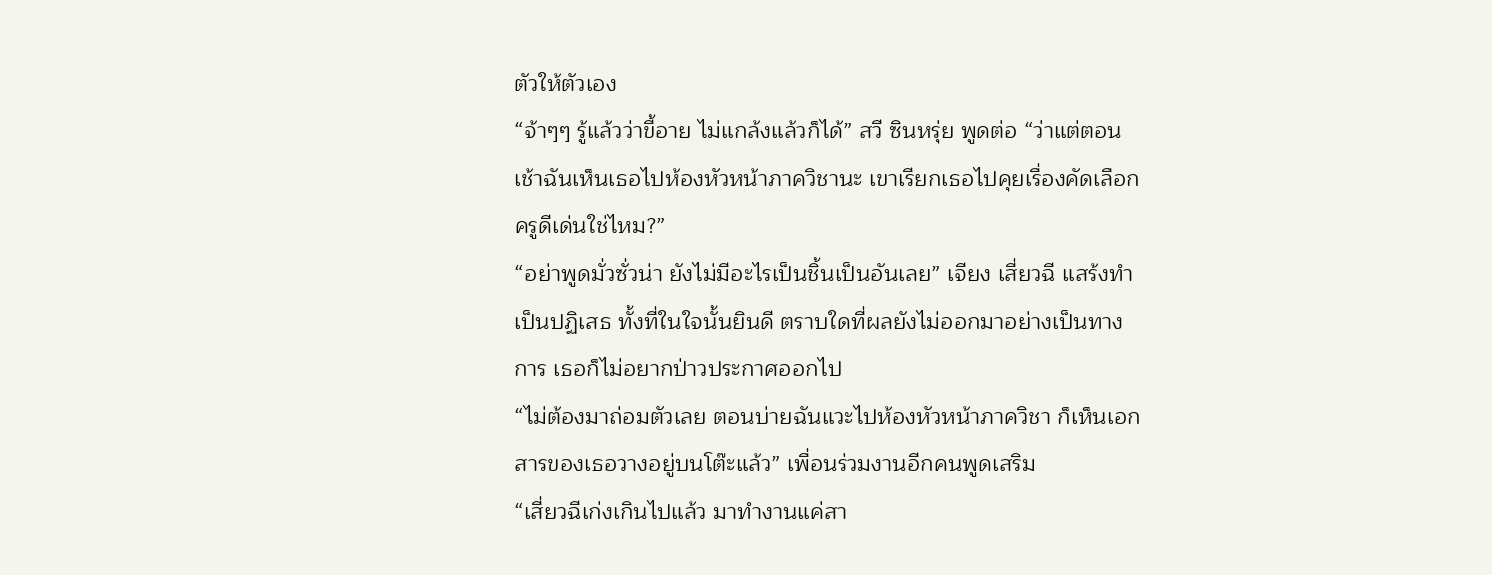ตัวให้ตัวเอง
“จ้าๆๆ รู้แล้วว่าขี้อาย ไม่แกล้งแล้วก็ได้” สวี ซินหรุ่ย พูดต่อ “ว่าแต่ตอนเช้าฉันเห็นเธอไปห้องหัวหน้าภาควิชานะ เขาเรียกเธอไปคุยเรื่องคัดเลือกครูดีเด่นใช่ไหม?”
“อย่าพูดมั่วซั่วน่า ยังไม่มีอะไรเป็นชิ้นเป็นอันเลย” เจียง เสี่ยวฉี แสร้งทำเป็นปฏิเสธ ทั้งที่ในใจนั้นยินดี ตราบใดที่ผลยังไม่ออกมาอย่างเป็นทางการ เธอก็ไม่อยากป่าวประกาศออกไป
“ไม่ต้องมาถ่อมตัวเลย ตอนบ่ายฉันแวะไปห้องหัวหน้าภาควิชา ก็เห็นเอกสารของเธอวางอยู่บนโต๊ะแล้ว” เพื่อนร่วมงานอีกคนพูดเสริม
“เสี่ยวฉีเก่งเกินไปแล้ว มาทำงานแค่สา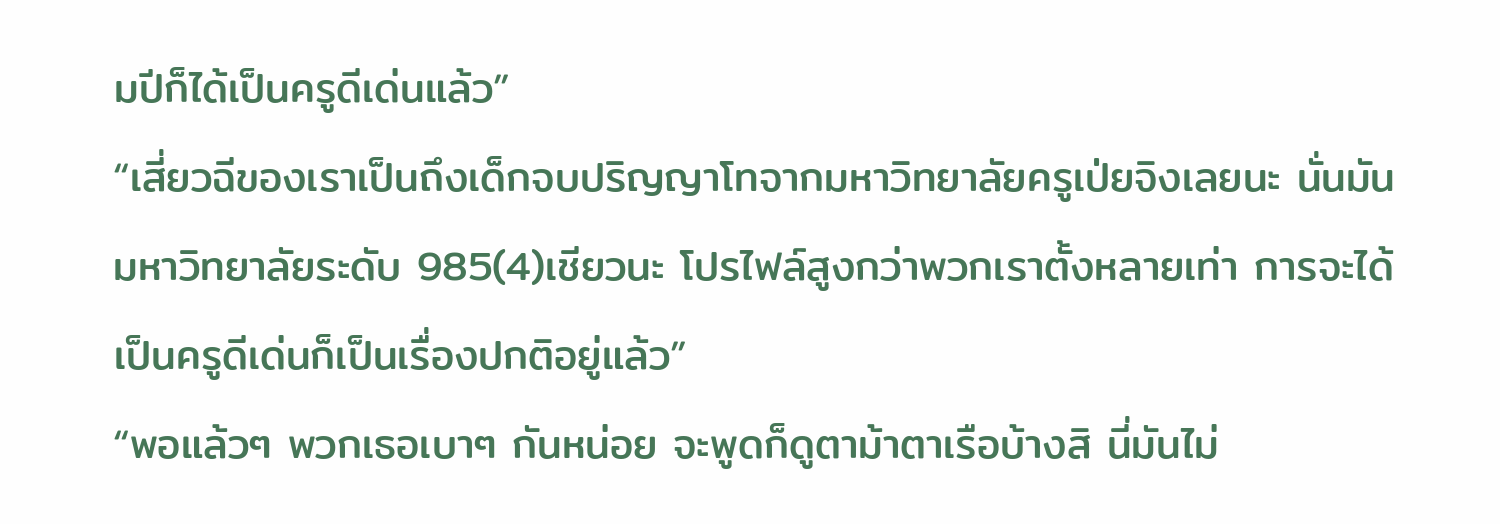มปีก็ได้เป็นครูดีเด่นแล้ว”
“เสี่ยวฉีของเราเป็นถึงเด็กจบปริญญาโทจากมหาวิทยาลัยครูเป่ยจิงเลยนะ นั่นมันมหาวิทยาลัยระดับ 985(4)เชียวนะ โปรไฟล์สูงกว่าพวกเราตั้งหลายเท่า การจะได้เป็นครูดีเด่นก็เป็นเรื่องปกติอยู่แล้ว”
“พอแล้วๆ พวกเธอเบาๆ กันหน่อย จะพูดก็ดูตาม้าตาเรือบ้างสิ นี่มันไม่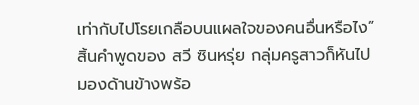เท่ากับไปโรยเกลือบนแผลใจของคนอื่นหรือไง”
สิ้นคำพูดของ สวี ซินหรุ่ย กลุ่มครูสาวก็หันไปมองด้านข้างพร้อ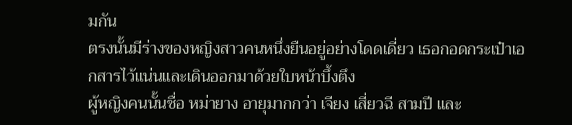มกัน
ตรงนั้นมีร่างของหญิงสาวคนหนึ่งยืนอยู่อย่างโดดเดี่ยว เธอกอดกระเป๋าเอกสารไว้แน่นและเดินออกมาด้วยใบหน้าบึ้งตึง
ผู้หญิงคนนั้นชื่อ หม่ายาง อายุมากกว่า เจียง เสี่ยวฉี สามปี และ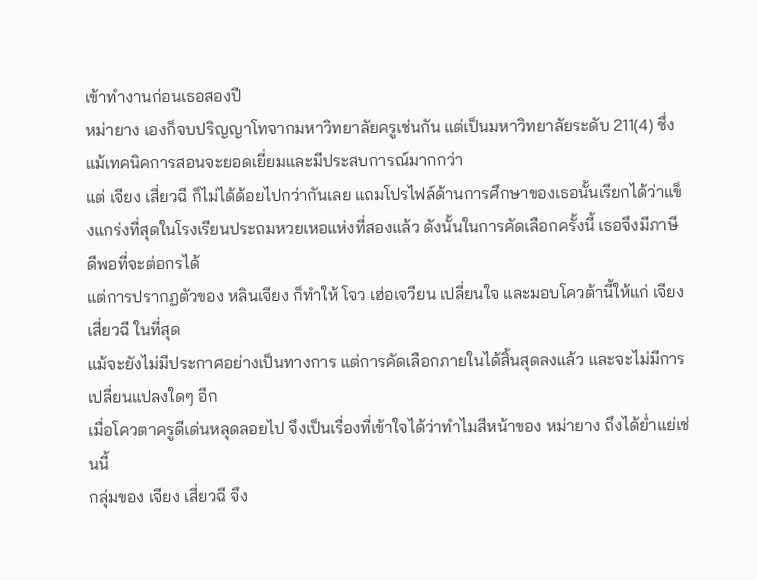เข้าทำงานก่อนเธอสองปี
หม่ายาง เองก็จบปริญญาโทจากมหาวิทยาลัยครูเช่นกัน แต่เป็นมหาวิทยาลัยระดับ 211(4) ซึ่งแม้เทคนิคการสอนจะยอดเยี่ยมและมีประสบการณ์มากกว่า
แต่ เจียง เสี่ยวฉี ก็ไม่ได้ด้อยไปกว่ากันเลย แถมโปรไฟล์ด้านการศึกษาของเธอนั้นเรียกได้ว่าแข็งแกร่งที่สุดในโรงเรียนประถมหวยเหอแห่งที่สองแล้ว ดังนั้นในการคัดเลือกครั้งนี้ เธอจึงมีภาษีดีพอที่จะต่อกรได้
แต่การปรากฏตัวของ หลินเจียง ก็ทำให้ โจว เฮ่อเจวียน เปลี่ยนใจ และมอบโควต้านี้ให้แก่ เจียง เสี่ยวฉี ในที่สุด
แม้จะยังไม่มีประกาศอย่างเป็นทางการ แต่การคัดเลือกภายในได้สิ้นสุดลงแล้ว และจะไม่มีการเปลี่ยนแปลงใดๆ อีก
เมื่อโควตาครูดีเด่นหลุดลอยไป จึงเป็นเรื่องที่เข้าใจได้ว่าทำไมสีหน้าของ หม่ายาง ถึงได้ย่ำแย่เช่นนี้
กลุ่มของ เจียง เสี่ยวฉี จึง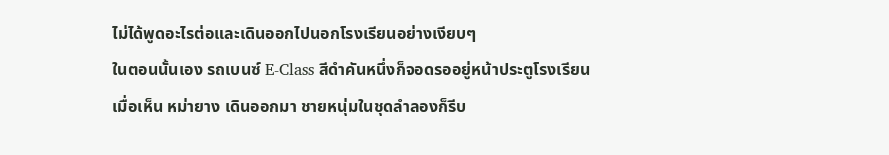ไม่ได้พูดอะไรต่อและเดินออกไปนอกโรงเรียนอย่างเงียบๆ
ในตอนนั้นเอง รถเบนซ์ E-Class สีดำคันหนึ่งก็จอดรออยู่หน้าประตูโรงเรียน
เมื่อเห็น หม่ายาง เดินออกมา ชายหนุ่มในชุดลำลองก็รีบ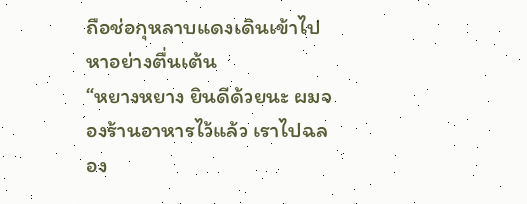ถือช่อกุหลาบแดงเดินเข้าไปหาอย่างตื่นเต้น
“หยางหยาง ยินดีด้วยนะ ผมจองร้านอาหารไว้แล้ว เราไปฉลอง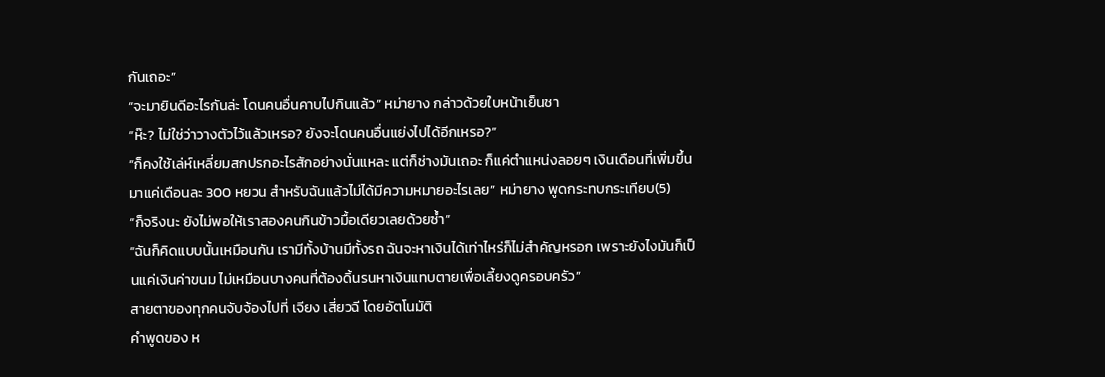กันเถอะ”
“จะมายินดีอะไรกันล่ะ โดนคนอื่นคาบไปกินแล้ว” หม่ายาง กล่าวด้วยใบหน้าเย็นชา
“ห๊ะ? ไม่ใช่ว่าวางตัวไว้แล้วเหรอ? ยังจะโดนคนอื่นแย่งไปได้อีกเหรอ?”
“ก็คงใช้เล่ห์เหลี่ยมสกปรกอะไรสักอย่างนั่นแหละ แต่ก็ช่างมันเถอะ ก็แค่ตำแหน่งลอยๆ เงินเดือนที่เพิ่มขึ้นมาแค่เดือนละ 300 หยวน สำหรับฉันแล้วไม่ได้มีความหมายอะไรเลย” หม่ายาง พูดกระทบกระเทียบ(5)
“ก็จริงนะ ยังไม่พอให้เราสองคนกินข้าวมื้อเดียวเลยด้วยซ้ำ”
“ฉันก็คิดแบบนั้นเหมือนกัน เรามีทั้งบ้านมีทั้งรถ ฉันจะหาเงินได้เท่าไหร่ก็ไม่สำคัญหรอก เพราะยังไงมันก็เป็นแค่เงินค่าขนม ไม่เหมือนบางคนที่ต้องดิ้นรนหาเงินแทบตายเพื่อเลี้ยงดูครอบครัว”
สายตาของทุกคนจับจ้องไปที่ เจียง เสี่ยวฉี โดยอัตโนมัติ
คำพูดของ ห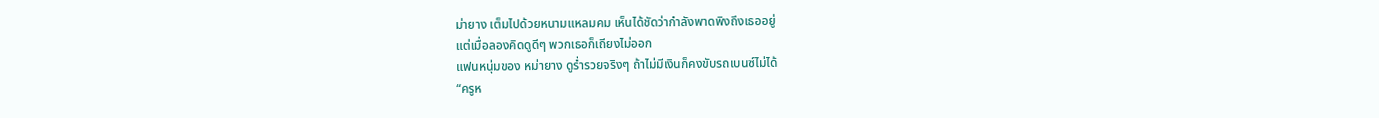ม่ายาง เต็มไปด้วยหนามแหลมคม เห็นได้ชัดว่ากำลังพาดพิงถึงเธออยู่
แต่เมื่อลองคิดดูดีๆ พวกเธอก็เถียงไม่ออก
แฟนหนุ่มของ หม่ายาง ดูร่ำรวยจริงๆ ถ้าไม่มีเงินก็คงขับรถเบนซ์ไม่ได้
“ครูห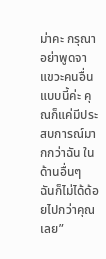ม่าคะ กรุณาอย่าพูดจาแขวะคนอื่นแบบนี้ค่ะ คุณก็แค่มีประสบการณ์มากกว่าฉัน ในด้านอื่นๆ ฉันก็ไม่ได้ด้อยไปกว่าคุณเลย”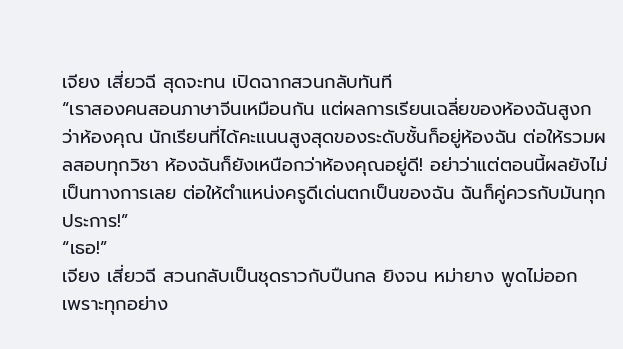เจียง เสี่ยวฉี สุดจะทน เปิดฉากสวนกลับทันที
“เราสองคนสอนภาษาจีนเหมือนกัน แต่ผลการเรียนเฉลี่ยของห้องฉันสูงกว่าห้องคุณ นักเรียนที่ได้คะแนนสูงสุดของระดับชั้นก็อยู่ห้องฉัน ต่อให้รวมผลสอบทุกวิชา ห้องฉันก็ยังเหนือกว่าห้องคุณอยู่ดี! อย่าว่าแต่ตอนนี้ผลยังไม่เป็นทางการเลย ต่อให้ตำแหน่งครูดีเด่นตกเป็นของฉัน ฉันก็คู่ควรกับมันทุกประการ!”
“เธอ!”
เจียง เสี่ยวฉี สวนกลับเป็นชุดราวกับปืนกล ยิงจน หม่ายาง พูดไม่ออก
เพราะทุกอย่าง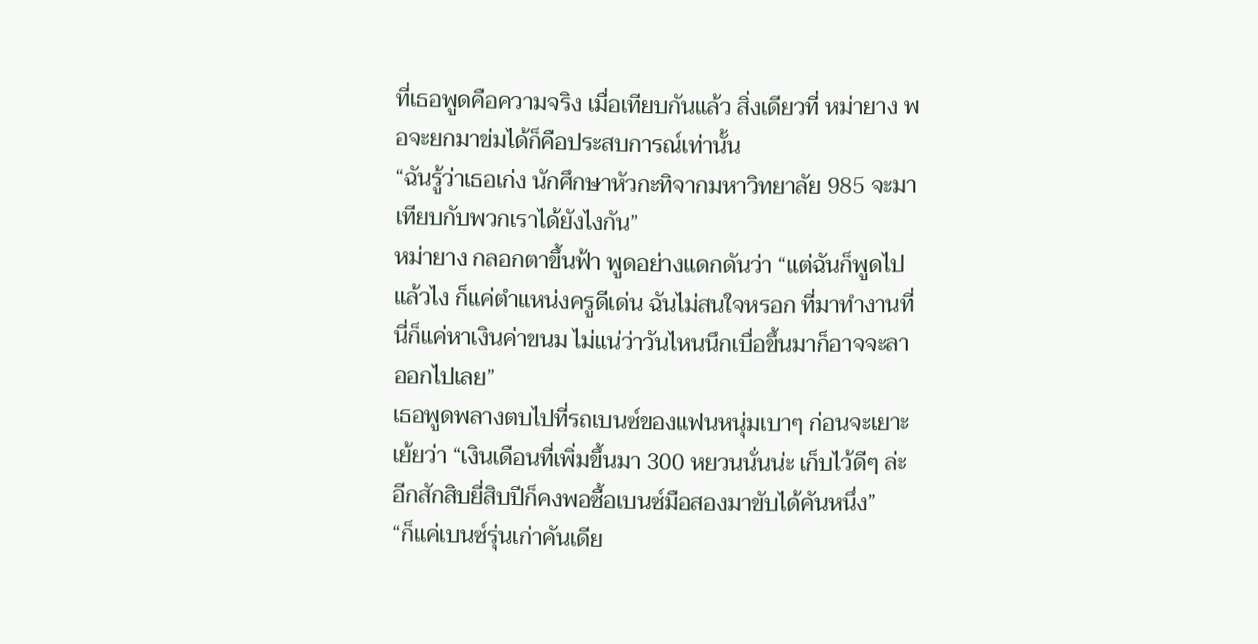ที่เธอพูดคือความจริง เมื่อเทียบกันแล้ว สิ่งเดียวที่ หม่ายาง พอจะยกมาข่มได้ก็คือประสบการณ์เท่านั้น
“ฉันรู้ว่าเธอเก่ง นักศึกษาหัวกะทิจากมหาวิทยาลัย 985 จะมาเทียบกับพวกเราได้ยังไงกัน”
หม่ายาง กลอกตาขึ้นฟ้า พูดอย่างแดกดันว่า “แต่ฉันก็พูดไปแล้วไง ก็แค่ตำแหน่งครูดีเด่น ฉันไม่สนใจหรอก ที่มาทำงานที่นี่ก็แค่หาเงินค่าขนม ไม่แน่ว่าวันไหนนึกเบื่อขึ้นมาก็อาจจะลาออกไปเลย”
เธอพูดพลางตบไปที่รถเบนซ์ของแฟนหนุ่มเบาๆ ก่อนจะเยาะเย้ยว่า “เงินเดือนที่เพิ่มขึ้นมา 300 หยวนนั่นน่ะ เก็บไว้ดีๆ ล่ะ อีกสักสิบยี่สิบปีก็คงพอซื้อเบนซ์มือสองมาขับได้คันหนึ่ง”
“ก็แค่เบนซ์รุ่นเก่าคันเดีย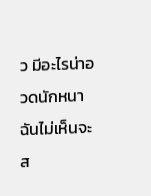ว มีอะไรน่าอวดนักหนา ฉันไม่เห็นจะส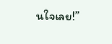นใจเลย!”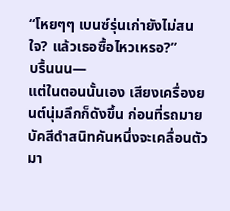“โหยๆๆ เบนซ์รุ่นเก่ายังไม่สนใจ? แล้วเธอซื้อไหวเหรอ?”
บรื้นนน—
แต่ในตอนนั้นเอง เสียงเครื่องยนต์นุ่มลึกก็ดังขึ้น ก่อนที่รถมายบัคสีดำสนิทคันหนึ่งจะเคลื่อนตัวมา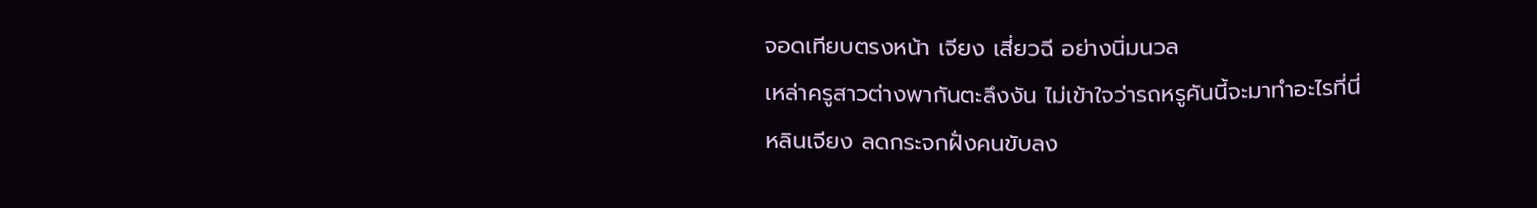จอดเทียบตรงหน้า เจียง เสี่ยวฉี อย่างนิ่มนวล
เหล่าครูสาวต่างพากันตะลึงงัน ไม่เข้าใจว่ารถหรูคันนี้จะมาทำอะไรที่นี่
หลินเจียง ลดกระจกฝั่งคนขับลง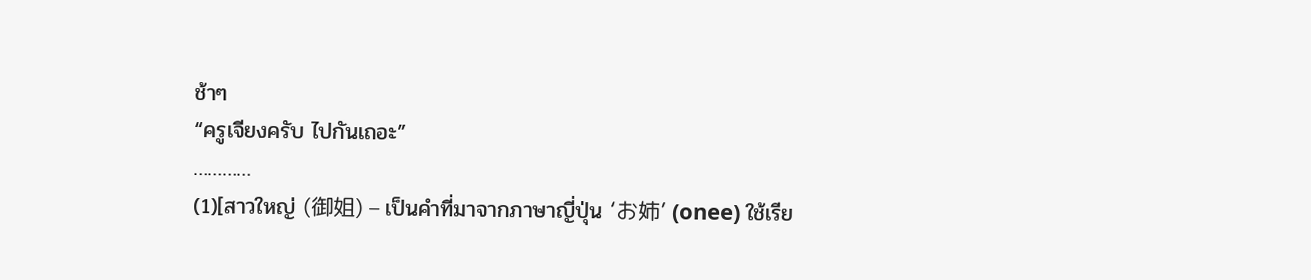ช้าๆ
“ครูเจียงครับ ไปกันเถอะ”
…………
(1)[สาวใหญ่ (御姐) – เป็นคำที่มาจากภาษาญี่ปุ่น ‘お姉’ (onee) ใช้เรีย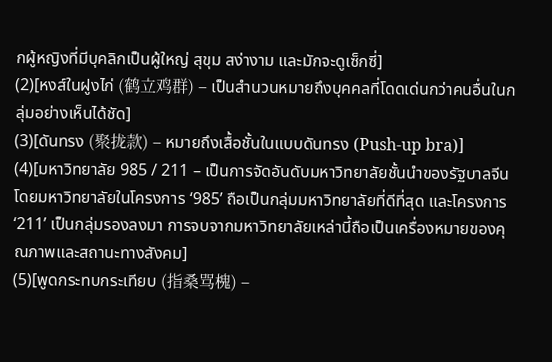กผู้หญิงที่มีบุคลิกเป็นผู้ใหญ่ สุขุม สง่างาม และมักจะดูเซ็กซี่]
(2)[หงส์ในฝูงไก่ (鹤立鸡群) – เป็นสำนวนหมายถึงบุคคลที่โดดเด่นกว่าคนอื่นในกลุ่มอย่างเห็นได้ชัด]
(3)[ดันทรง (聚拢款) – หมายถึงเสื้อชั้นในแบบดันทรง (Push-up bra)]
(4)[มหาวิทยาลัย 985 / 211 – เป็นการจัดอันดับมหาวิทยาลัยชั้นนำของรัฐบาลจีน โดยมหาวิทยาลัยในโครงการ ‘985’ ถือเป็นกลุ่มมหาวิทยาลัยที่ดีที่สุด และโครงการ ‘211’ เป็นกลุ่มรองลงมา การจบจากมหาวิทยาลัยเหล่านี้ถือเป็นเครื่องหมายของคุณภาพและสถานะทางสังคม]
(5)[พูดกระทบกระเทียบ (指桑骂槐) –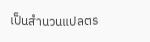เป็นสำนวนแปลตร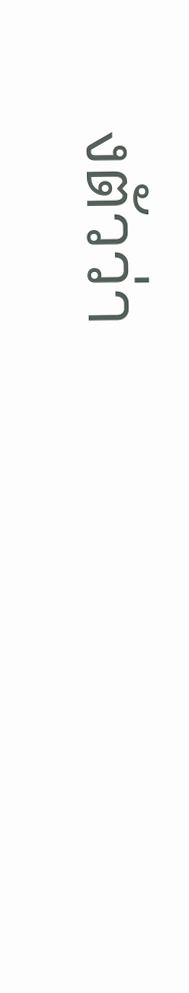งตัวว่า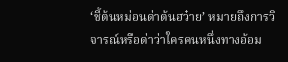‘ชี้ต้นหม่อนด่าต้นฮว๋าย’ หมายถึงการวิจารณ์หรือด่าว่าใครคนหนึ่งทางอ้อม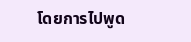โดยการไปพูด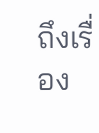ถึงเรื่อง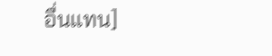อื่นแทน]